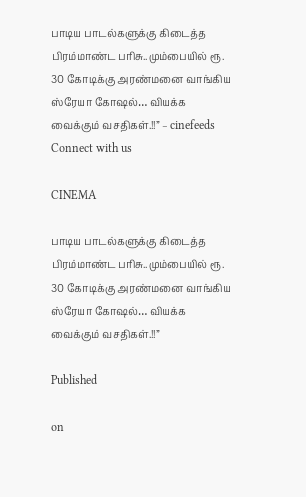பாடிய பாடல்களுக்கு கிடைத்த பிரம்மாண்ட பரிசு..மும்பையில் ரூ. 30 கோடிக்கு அரண்மனை வாங்கிய ஸ்ரேயா கோஷல்… வியக்க வைக்கும் வசதிகள்.!!” – cinefeeds
Connect with us

CINEMA

பாடிய பாடல்களுக்கு கிடைத்த பிரம்மாண்ட பரிசு..மும்பையில் ரூ. 30 கோடிக்கு அரண்மனை வாங்கிய ஸ்ரேயா கோஷல்… வியக்க வைக்கும் வசதிகள்.!!”

Published

on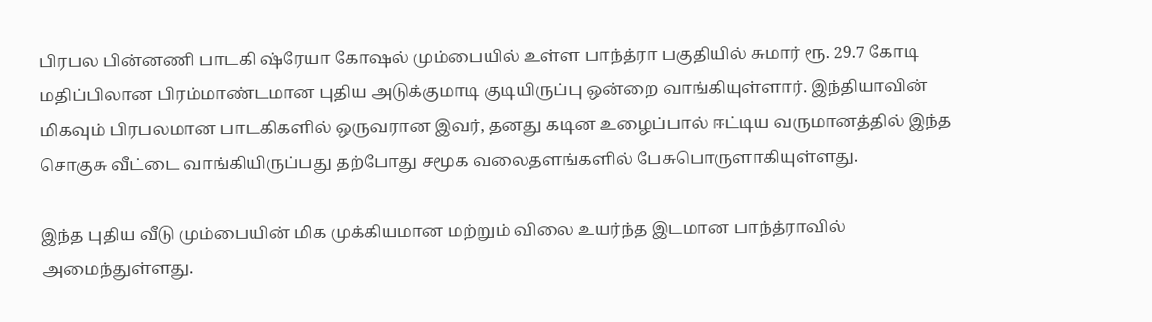பிரபல பின்னணி பாடகி ஷ்ரேயா கோஷல் மும்பையில் உள்ள பாந்த்ரா பகுதியில் சுமார் ரூ. 29.7 கோடி மதிப்பிலான பிரம்மாண்டமான புதிய அடுக்குமாடி குடியிருப்பு ஒன்றை வாங்கியுள்ளார். இந்தியாவின் மிகவும் பிரபலமான பாடகிகளில் ஒருவரான இவர், தனது கடின உழைப்பால் ஈட்டிய வருமானத்தில் இந்த சொகுசு வீட்டை வாங்கியிருப்பது தற்போது சமூக வலைதளங்களில் பேசுபொருளாகியுள்ளது.

இந்த புதிய வீடு மும்பையின் மிக முக்கியமான மற்றும் விலை உயர்ந்த இடமான பாந்த்ராவில் அமைந்துள்ளது.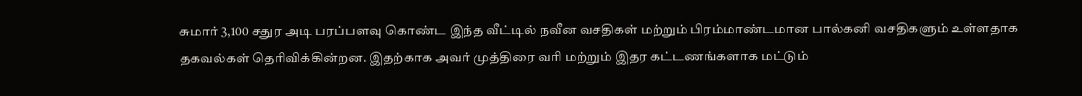சுமார் 3,100 சதுர அடி பரப்பளவு கொண்ட இந்த வீட்டில் நவீன வசதிகள் மற்றும் பிரம்மாண்டமான பால்கனி வசதிகளும் உள்ளதாக தகவல்கள் தெரிவிக்கின்றன. இதற்காக அவர் முத்திரை வரி மற்றும் இதர கட்டணங்களாக மட்டும்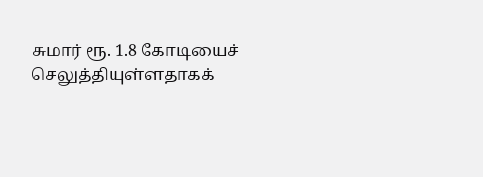சுமார் ரூ. 1.8 கோடியைச் செலுத்தியுள்ளதாகக்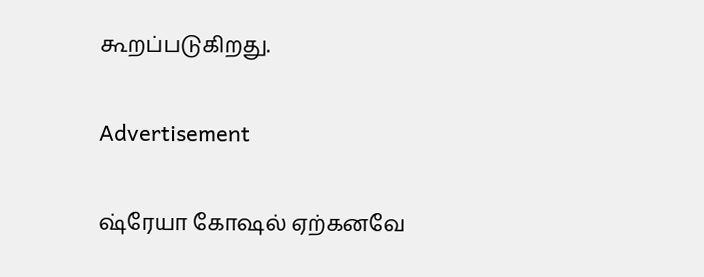கூறப்படுகிறது.

Advertisement

ஷ்ரேயா கோஷல் ஏற்கனவே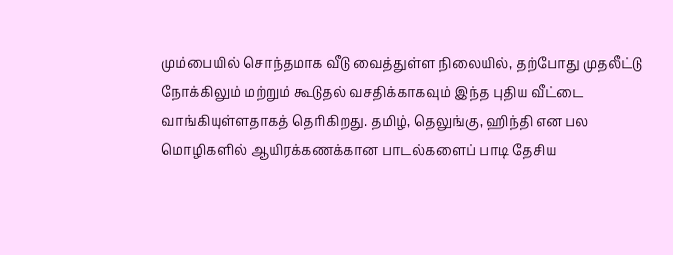மும்பையில் சொந்தமாக வீடு வைத்துள்ள நிலையில், தற்போது முதலீட்டு நோக்கிலும் மற்றும் கூடுதல் வசதிக்காகவும் இந்த புதிய வீட்டை வாங்கியுள்ளதாகத் தெரிகிறது. தமிழ், தெலுங்கு, ஹிந்தி என பல மொழிகளில் ஆயிரக்கணக்கான பாடல்களைப் பாடி தேசிய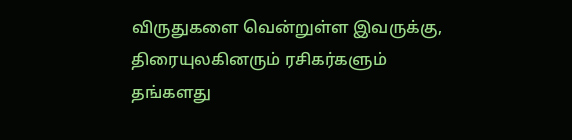விருதுகளை வென்றுள்ள இவருக்கு, திரையுலகினரும் ரசிகர்களும் தங்களது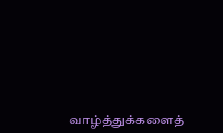வாழ்த்துக்களைத்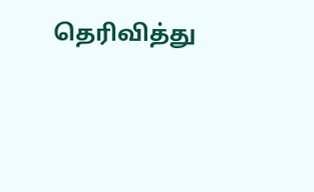தெரிவித்து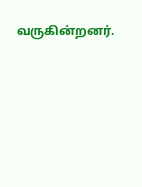வருகின்றனர்.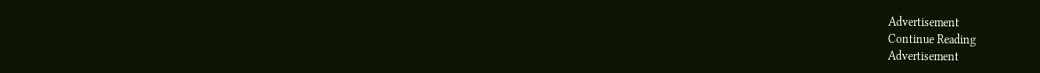Advertisement
Continue Reading
Advertisement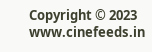Copyright © 2023 www.cinefeeds.in